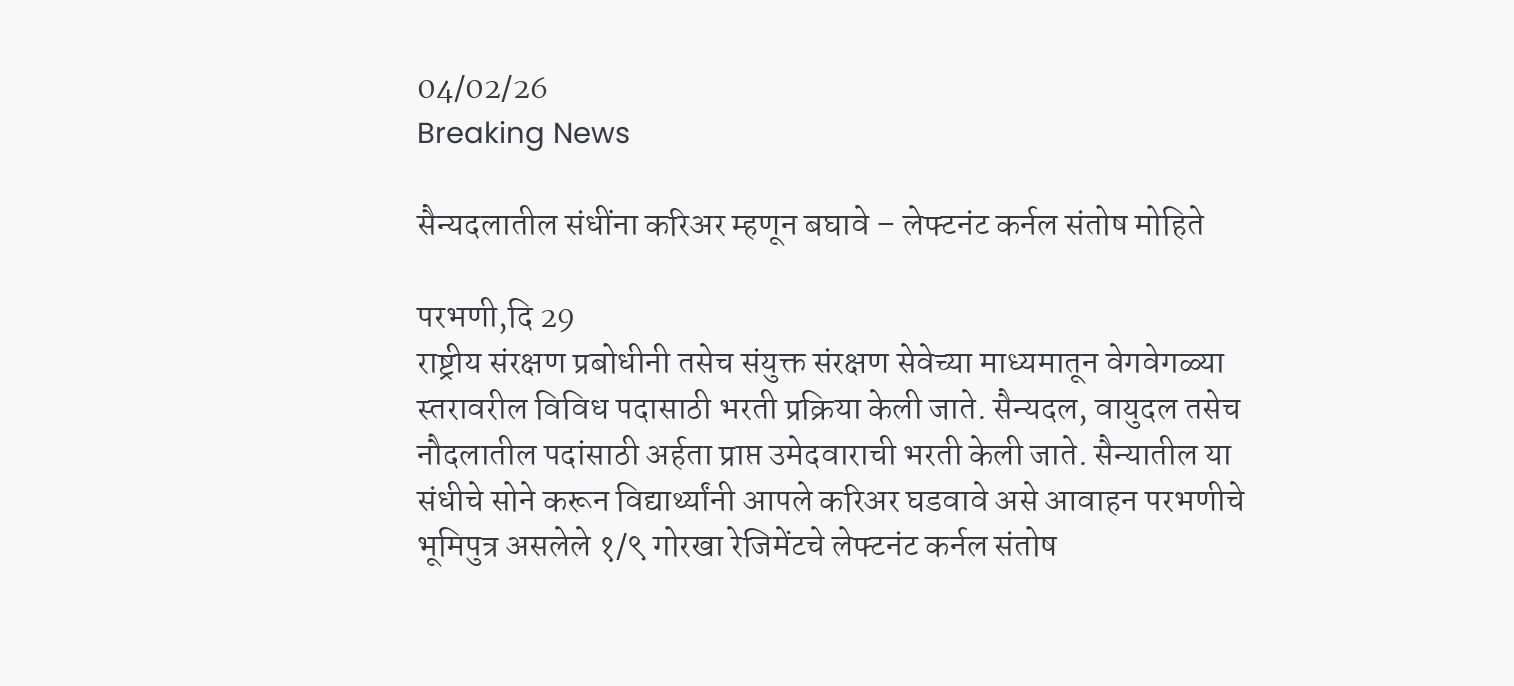04/02/26
Breaking News

सैन्यदलातील संधींना करिअर म्हणून बघावे – लेफ्टनंट कर्नल संतोष मोहिते

परभणी,दि 29
राष्ट्रीय संरक्षण प्रबोधीनी तसेच संयुक्त संरक्षण सेवेच्या माध्यमातून वेगवेगळ्या स्तरावरील विविध पदासाठी भरती प्रक्रिया केली जाते. सैन्यदल, वायुदल तसेच नौदलातील पदांसाठी अर्हता प्राप्त उमेदवाराची भरती केली जाते. सैन्यातील या संधीचे सोने करून विद्यार्थ्यांनी आपले करिअर घडवावे असे आवाहन परभणीचे भूमिपुत्र असलेले १/९ गोरखा रेजिमेंटचे लेफ्टनंट कर्नल संतोष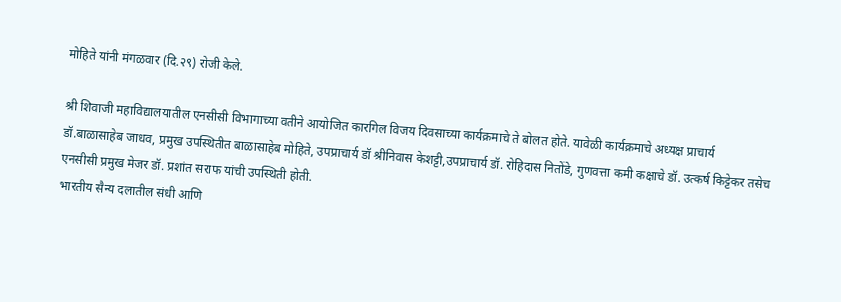मोहिते यांनी मंगळवार (दि.२९) रोजी केले.

श्री शिवाजी महाविद्यालयातील एनसीसी विभागाच्या वतीने आयोजित कारगिल विजय दिवसाच्या कार्यक्रमाचे ते बोलत होते. यावेळी कार्यक्रमाचे अध्यक्ष प्राचार्य डॉ.बाळासाहेब जाधव, प्रमुख उपस्थितीत बाळासाहेब मोहिते, उपप्राचार्य डॉ श्रीनिवास केशट्टी,उपप्राचार्य डॉ. रोहिदास नितोंडे, गुणवत्ता कमी कक्षाचे डॉ. उत्कर्ष किट्टेकर तसेच एनसीसी प्रमुख मेजर डॉ. प्रशांत सराफ यांची उपस्थिती होती.
भारतीय सैन्य दलातील संधी आणि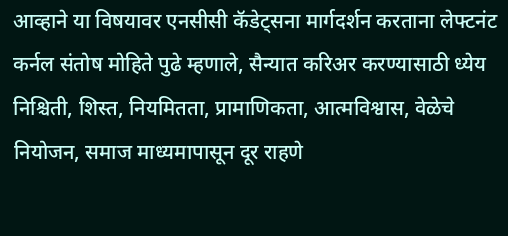आव्हाने या विषयावर एनसीसी कॅडेट्सना मार्गदर्शन करताना लेफ्टनंट कर्नल संतोष मोहिते पुढे म्हणाले, सैन्यात करिअर करण्यासाठी ध्येय निश्चिती, शिस्त, नियमितता, प्रामाणिकता, आत्मविश्वास, वेळेचे नियोजन, समाज माध्यमापासून दूर राहणे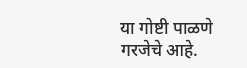या गोष्टी पाळणे गरजेचे आहे.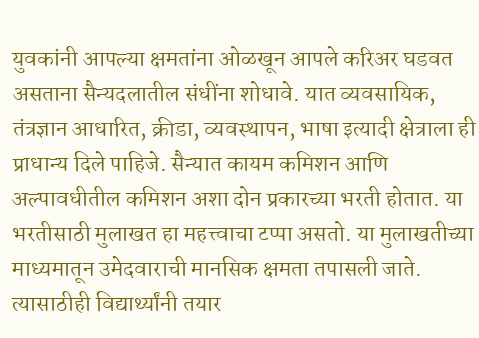युवकांनी आपल्या क्षमतांना ओळखून आपले करिअर घडवत असताना सैन्यदलातील संधींना शोधावे. यात व्यवसायिक, तंत्रज्ञान आधारित, क्रीडा, व्यवस्थापन, भाषा इत्यादी क्षेत्राला ही प्राधान्य दिले पाहिजे. सैन्यात कायम कमिशन आणि अल्पावधीतील कमिशन अशा दोन प्रकारच्या भरती होतात. या भरतीसाठी मुलाखत हा महत्त्वाचा टप्पा असतो. या मुलाखतीच्या माध्यमातून उमेदवाराची मानसिक क्षमता तपासली जाते. त्यासाठीही विद्यार्थ्यांनी तयार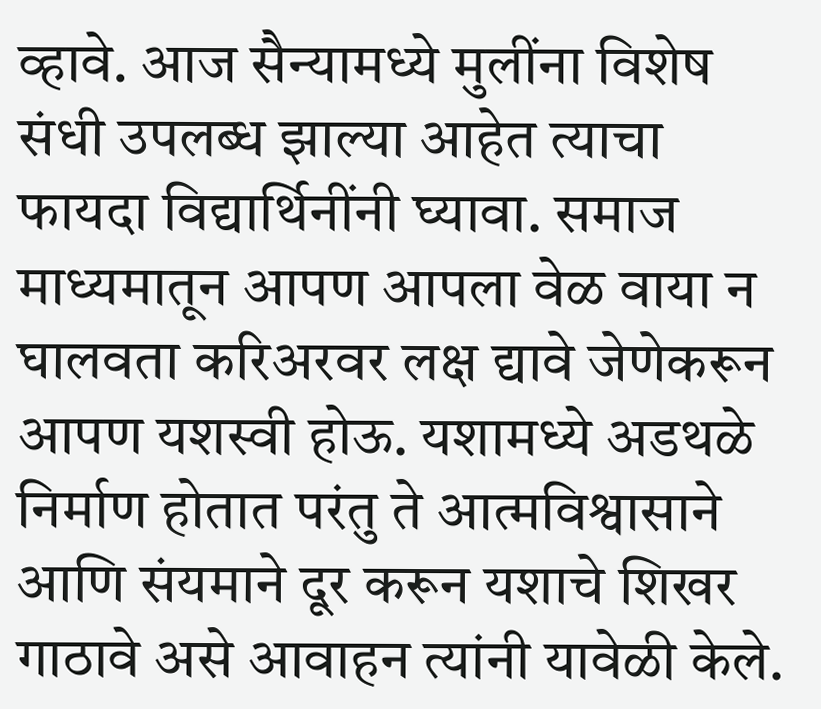व्हावे. आज सैन्यामध्ये मुलींना विशेष संधी उपलब्ध झाल्या आहेत त्याचा फायदा विद्यार्थिनींनी घ्यावा. समाज माध्यमातून आपण आपला वेळ वाया न घालवता करिअरवर लक्ष द्यावे जेणेकरून आपण यशस्वी होऊ. यशामध्ये अडथळे निर्माण होतात परंतु ते आत्मविश्वासाने आणि संयमाने दूर करून यशाचे शिखर गाठावे असे आवाहन त्यांनी यावेळी केले.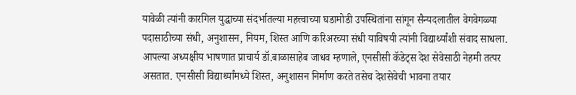यावेळी त्यांनी कारगिल युद्धाच्या संदर्भातल्या महत्त्वाच्या घडामोडी उपस्थितांना सांगून सैन्यदलातील वेगवेगळ्या पदासाठीच्या संधी, अनुशासन, नियम, शिस्त आणि करिअरच्या संधी याविषयी त्यांनी विद्यार्थ्यांशी संवाद साधला. आपल्या अध्यक्षीय भाषणात प्राचार्य डॉ.बाळासाहेब जाधव म्हणाले, एनसीसी कॅडेट्स देश सेवेसाठी नेहमी तत्पर असतात. एनसीसी विद्यार्थ्यांमध्ये शिस्त, अनुशासन निर्माण करते तसेच देशसेवेची भावना तयार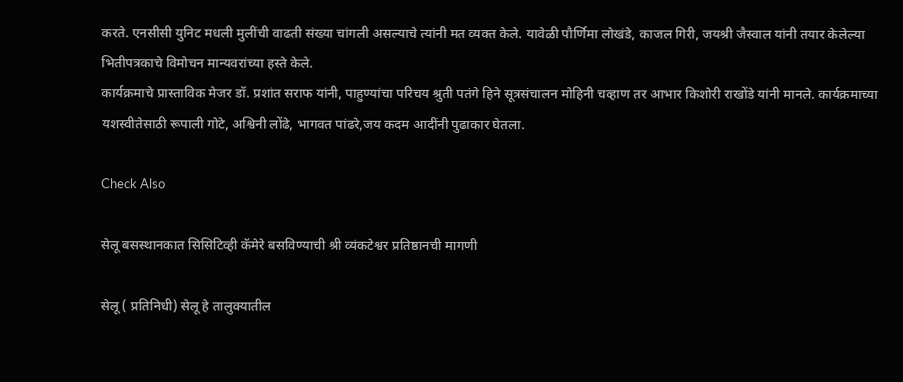करते. एनसीसी युनिट मधली मुलींची वाढती संख्या चांगली असल्याचे त्यांनी मत व्यक्त केले. यावेळी पौर्णिमा लोखंडे, काजल गिरी, जयश्री जैस्वाल यांनी तयार केलेल्या भितीपत्रकाचे विमोचन मान्यवरांच्या हस्ते केले.
कार्यक्रमाचे प्रास्ताविक मेजर डॉ. प्रशांत सराफ यांनी, पाहुण्यांचा परिचय श्रुती पतंगे हिने सूत्रसंचालन मोहिनी चव्हाण तर आभार किशोरी राखोंडे यांनी मानले. कार्यक्रमाच्या यशस्वीतेसाठी रूपाली गोटे, अश्विनी लोंढे, भागवत पांढरे,जय कदम आदींनी पुढाकार घेतला.

Check Also

सेलू बसस्थानकात सिसिटिव्ही कॅमेरे बसविण्याची श्री व्यंकटेश्वर प्रतिष्ठानची मागणी

सेलू ( प्रतिनिधी) सेलू हे तालुक्यातील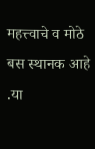महत्त्वाचे व मोठे बस स्थानक आहे .या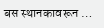बस स्थानकावरून …